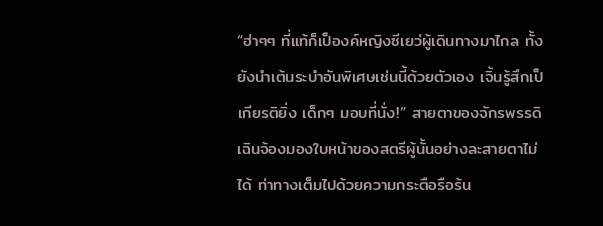“ฮ่าๆๆ ที่แท้ก็เป็องค์หญิงซีเยว่ผู้เดินทางมาไกล ทั้งยังนำเต้นระบำอันพิเศษเช่นนี้ด้วยตัวเอง เจิ้นรู้สึกเป็เกียรติยิ่ง เด็กๆ มอบที่นั่ง!” สายตาของจักรพรรดิเฉินจ้องมองใบหน้าของสตรีผู้นั้นอย่างละสายตาไม่ได้ ท่าทางเต็มไปด้วยความกระตือรือร้น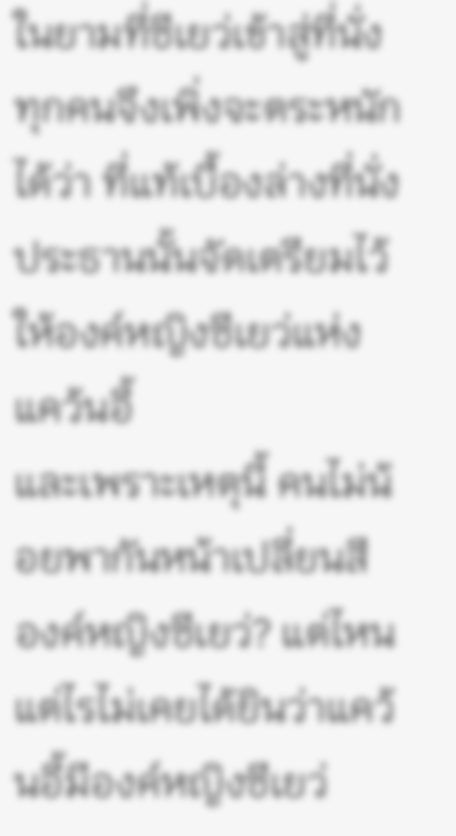ในยามที่ซีเยว่เข้าสู่ที่นั่ง ทุกคนจึงเพิ่งจะตระหนักได้ว่า ที่แท้เบื้องล่างที่นั่งประธานนั้นจัดเตรียมไว้ให้องค์หญิงซีเยว่แห่งแคว้นอี้
และเพราะเหตุนี้ คนไม่น้อยพากันหน้าเปลี่ยนสี
องค์หญิงซีเยว่? แต่ไหนแต่ไรไม่เคยได้ยินว่าแคว้นอี้มีองค์หญิงซีเยว่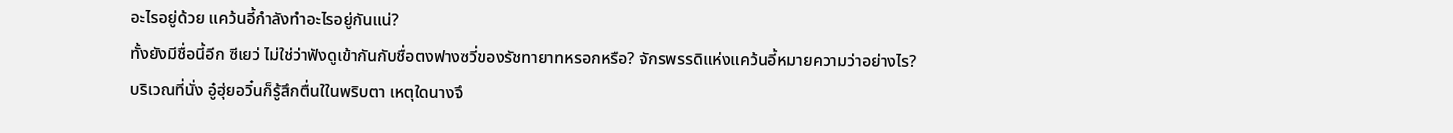อะไรอยู่ด้วย แคว้นอี้กำลังทำอะไรอยู่กันแน่?
ทั้งยังมีชื่อนี้อีก ซีเยว่ ไม่ใช่ว่าฟังดูเข้ากันกับชื่อตงฟางซวี่ของรัชทายาทหรอกหรือ? จักรพรรดิแห่งแคว้นอี้หมายความว่าอย่างไร?
บริเวณที่นั่ง อู๋ฮุ่ยอวิ๋นก็รู้สึกตื่นใในพริบตา เหตุใดนางจึ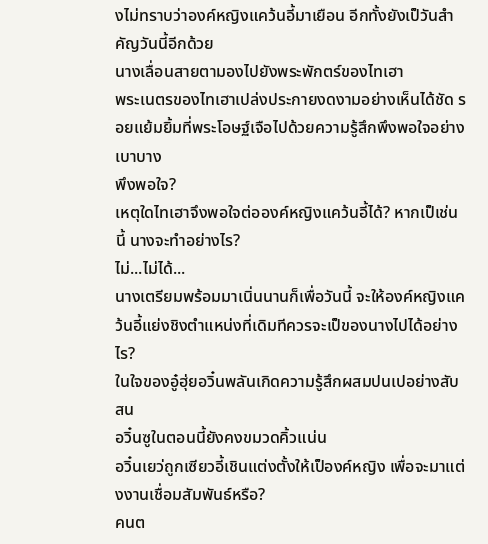งไม่ทราบว่าองค์หญิงแคว้นอี้มาเยือน อีกทั้งยังเป็วันสำคัญวันนี้อีกด้วย
นางเลื่อนสายตามองไปยังพระพักตร์ของไทเฮา
พระเนตรของไทเฮาเปล่งประกายงดงามอย่างเห็นได้ชัด รอยแย้มยิ้มที่พระโอษฐ์เจือไปด้วยความรู้สึกพึงพอใจอย่างเบาบาง
พึงพอใจ?
เหตุใดไทเฮาจึงพอใจต่อองค์หญิงแคว้นอี้ได้? หากเป็เช่นนี้ นางจะทำอย่างไร?
ไม่...ไม่ได้...
นางเตรียมพร้อมมาเนิ่นนานก็เพื่อวันนี้ จะให้องค์หญิงแคว้นอี้แย่งชิงตำแหน่งที่เดิมทีควรจะเป็ของนางไปได้อย่างไร?
ในใจของอู๋ฮุ่ยอวิ๋นพลันเกิดความรู้สึกผสมปนเปอย่างสับสน
อวิ๋นซูในตอนนี้ยังคงขมวดคิ้วแน่น
อวิ๋นเยว่ถูกเซียวอี้เชินแต่งตั้งให้เป็องค์หญิง เพื่อจะมาแต่งงานเชื่อมสัมพันธ์หรือ?
คนต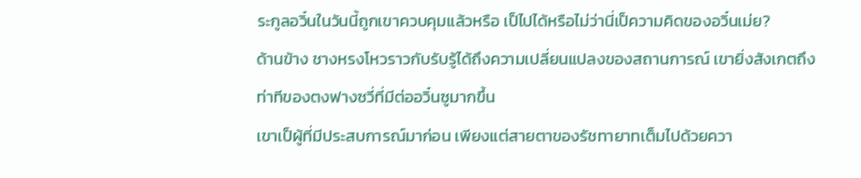ระกูลอวิ๋นในวันนี้ถูกเขาควบคุมแล้วหรือ เป็ไปได้หรือไม่ว่านี่เป็ความคิดของอวิ๋นเม่ย?
ด้านข้าง ชางหรงโหวราวกับรับรู้ได้ถึงความเปลี่ยนแปลงของสถานการณ์ เขายิ่งสังเกตถึงท่าทีของตงฟางซวี่ที่มีต่ออวิ๋นซูมากขึ้น
เขาเป็ผู้ที่มีประสบการณ์มาก่อน เพียงแต่สายตาของรัชทายาทเต็มไปด้วยควา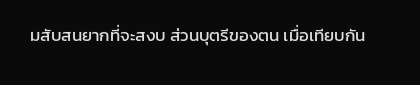มสับสนยากที่จะสงบ ส่วนบุตรีของตน เมื่อเทียบกัน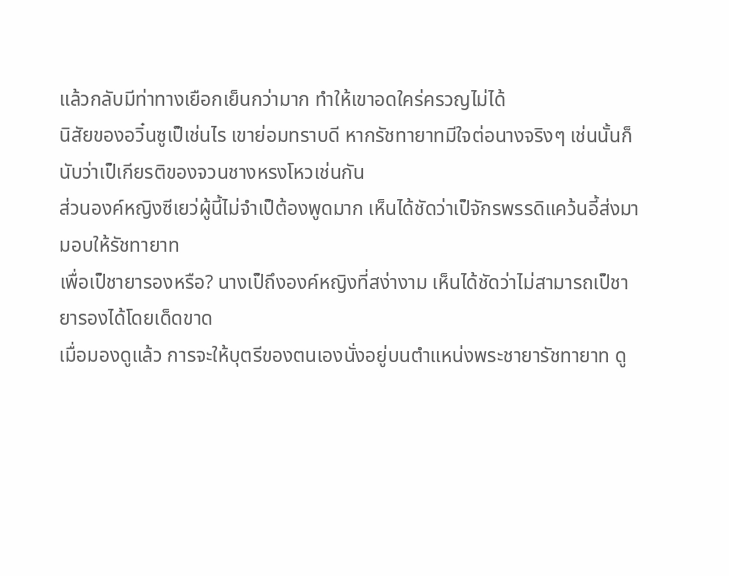แล้วกลับมีท่าทางเยือกเย็นกว่ามาก ทำให้เขาอดใคร่ครวญไม่ได้
นิสัยของอวิ๋นซูเป็เช่นไร เขาย่อมทราบดี หากรัชทายาทมีใจต่อนางจริงๆ เช่นนั้นก็นับว่าเป็เกียรติของจวนชางหรงโหวเช่นกัน
ส่วนองค์หญิงซีเยว่ผู้นี้ไม่จำเป็ต้องพูดมาก เห็นได้ชัดว่าเป็จักรพรรดิแคว้นอี้ส่งมามอบให้รัชทายาท
เพื่อเป็ชายารองหรือ? นางเป็ถึงองค์หญิงที่สง่างาม เห็นได้ชัดว่าไม่สามารถเป็ชายารองได้โดยเด็ดขาด
เมื่อมองดูแล้ว การจะให้บุตรีของตนเองนั่งอยู่บนตําแหน่งพระชายารัชทายาท ดู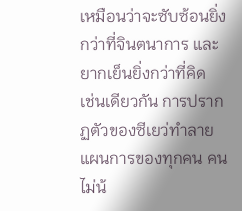เหมือนว่าจะซับซ้อนยิ่งกว่าที่จินตนาการ และยากเย็นยิ่งกว่าที่คิด
เช่นเดียวกัน การปรากฏตัวของซีเยว่ทำลายแผนการของทุกคน คนไม่น้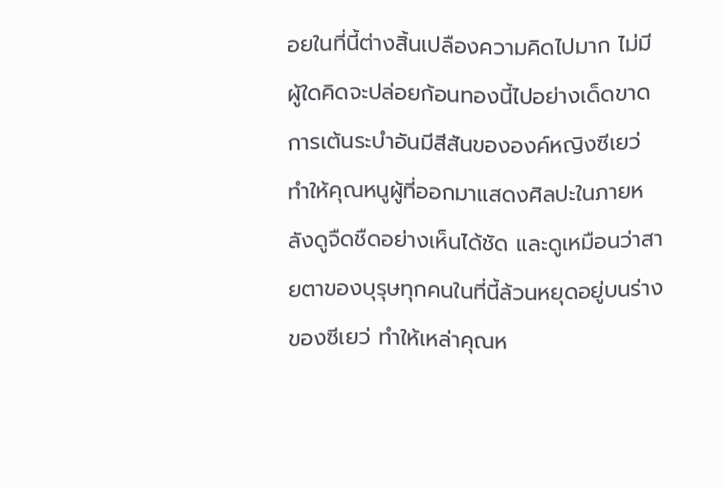อยในที่นี้ต่างสิ้นเปลืองความคิดไปมาก ไม่มีผู้ใดคิดจะปล่อยก้อนทองนี้ไปอย่างเด็ดขาด
การเต้นระบำอันมีสีสันขององค์หญิงซีเยว่ทำให้คุณหนูผู้ที่ออกมาแสดงศิลปะในภายหลังดูจืดชืดอย่างเห็นได้ชัด และดูเหมือนว่าสายตาของบุรุษทุกคนในที่นี้ล้วนหยุดอยู่บนร่างของซีเยว่ ทำให้เหล่าคุณห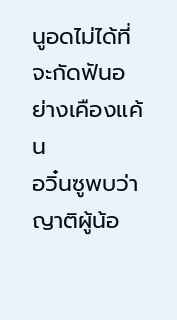นูอดไม่ได้ที่จะกัดฟันอย่างเคืองแค้น
อวิ๋นซูพบว่าญาติผู้น้อ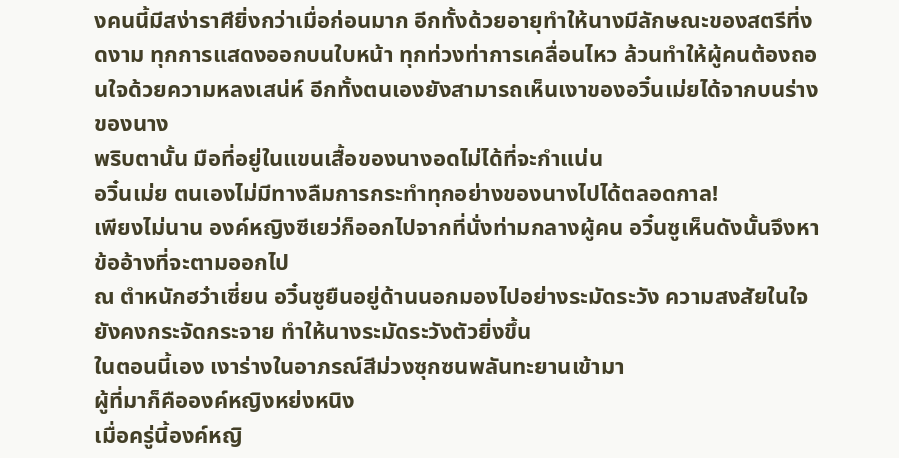งคนนี้มีสง่าราศียิ่งกว่าเมื่อก่อนมาก อีกทั้งด้วยอายุทำให้นางมีลักษณะของสตรีที่งดงาม ทุกการแสดงออกบนใบหน้า ทุกท่วงท่าการเคลื่อนไหว ล้วนทำให้ผู้คนต้องถอนใจด้วยความหลงเสน่ห์ อีกทั้งตนเองยังสามารถเห็นเงาของอวิ๋นเม่ยได้จากบนร่างของนาง
พริบตานั้น มือที่อยู่ในแขนเสื้อของนางอดไม่ได้ที่จะกำแน่น
อวิ๋นเม่ย ตนเองไม่มีทางลืมการกระทำทุกอย่างของนางไปได้ตลอดกาล!
เพียงไม่นาน องค์หญิงซีเยว่ก็ออกไปจากที่นั่งท่ามกลางผู้คน อวิ๋นซูเห็นดังนั้นจึงหาข้ออ้างที่จะตามออกไป
ณ ตำหนักฮว๋าเซี่ยน อวิ๋นซูยืนอยู่ด้านนอกมองไปอย่างระมัดระวัง ความสงสัยในใจยังคงกระจัดกระจาย ทำให้นางระมัดระวังตัวยิ่งขึ้น
ในตอนนี้เอง เงาร่างในอาภรณ์สีม่วงซุกซนพลันทะยานเข้ามา
ผู้ที่มาก็คือองค์หญิงหย่งหนิง
เมื่อครู่นี้องค์หญิ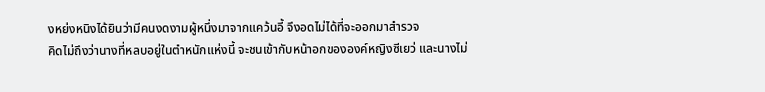งหย่งหนิงได้ยินว่ามีคนงดงามผู้หนึ่งมาจากแคว้นอี้ จึงอดไม่ได้ที่จะออกมาสำรวจ
คิดไม่ถึงว่านางที่หลบอยู่ในตำหนักแห่งนี้ จะชนเข้ากับหน้าอกขององค์หญิงซีเยว่ และนางไม่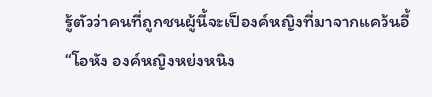รู้ตัวว่าคนที่ถูกชนผู้นี้จะเป็องค์หญิงที่มาจากแคว้นอี้
“โอหัง องค์หญิงหย่งหนิง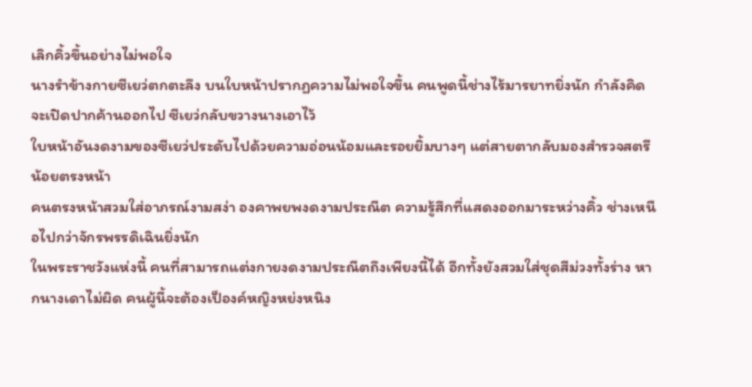เลิกคิ้วขึ้นอย่างไม่พอใจ
นางรำข้างกายซีเยว่ตกตะลึง บนใบหน้าปรากฏความไม่พอใจขึ้น คนพูดนี้ช่างไร้มารยาทยิ่งนัก กำลังคิดจะเปิดปากค้านออกไป ซีเยว่กลับขวางนางเอาไว้
ใบหน้าอันงดงามของซีเยว่ประดับไปด้วยความอ่อนน้อมและรอยยิ้มบางๆ แต่สายตากลับมองสำรวจสตรีน้อยตรงหน้า
คนตรงหน้าสวมใส่อาภรณ์งามสง่า องคาพยพงดงามประณีต ความรู้สึกที่แสดงออกมาระหว่างคิ้ว ช่างเหนือไปกว่าจักรพรรดิเฉินยิ่งนัก
ในพระราชวังแห่งนี้ คนที่สามารถแต่งกายงดงามประณีตถึงเพียงนี้ได้ อีกทั้งยังสวมใส่ชุดสีม่วงทั้งร่าง หากนางเดาไม่ผิด คนผู้นี้จะต้องเป็องค์หญิงหย่งหนิง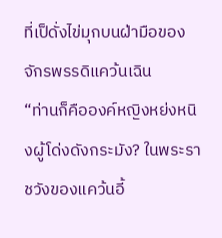ที่เป็ดั่งไข่มุกบนฝ่ามือของจักรพรรดิแคว้นเฉิน
“ท่านก็คือองค์หญิงหย่งหนิงผู้โด่งดังกระมัง? ในพระราชวังของแคว้นอี้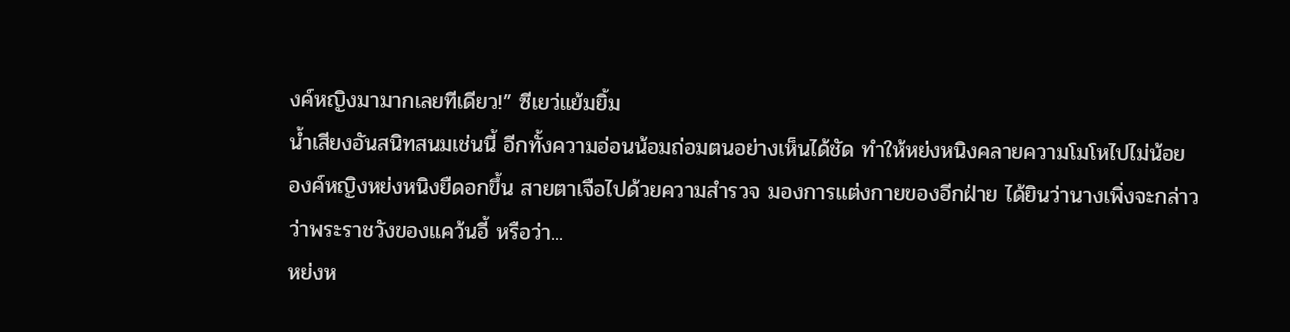งค์หญิงมามากเลยทีเดียว!” ซีเยว่แย้มยิ้ม
น้ำเสียงอันสนิทสนมเช่นนี้ อีกทั้งความอ่อนน้อมถ่อมตนอย่างเห็นได้ชัด ทำให้หย่งหนิงคลายความโมโหไปไม่น้อย
องค์หญิงหย่งหนิงยืดอกขึ้น สายตาเจือไปด้วยความสำรวจ มองการแต่งกายของอีกฝ่าย ได้ยินว่านางเพิ่งจะกล่าวว่าพระราชวังของแคว้นอี้ หรือว่า...
หย่งห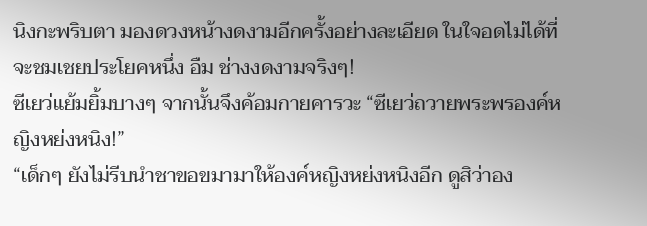นิงกะพริบตา มองดวงหน้างดงามอีกครั้งอย่างละเอียด ในใจอดไม่ได้ที่จะชมเชยประโยคหนึ่ง อืม ช่างงดงามจริงๆ!
ซีเยว่แย้มยิ้มบางๆ จากนั้นจึงค้อมกายคารวะ “ซีเยว่ถวายพระพรองค์หญิงหย่งหนิง!”
“เด็กๆ ยังไม่รีบนำชาขอขมามาให้องค์หญิงหย่งหนิงอีก ดูสิว่าอง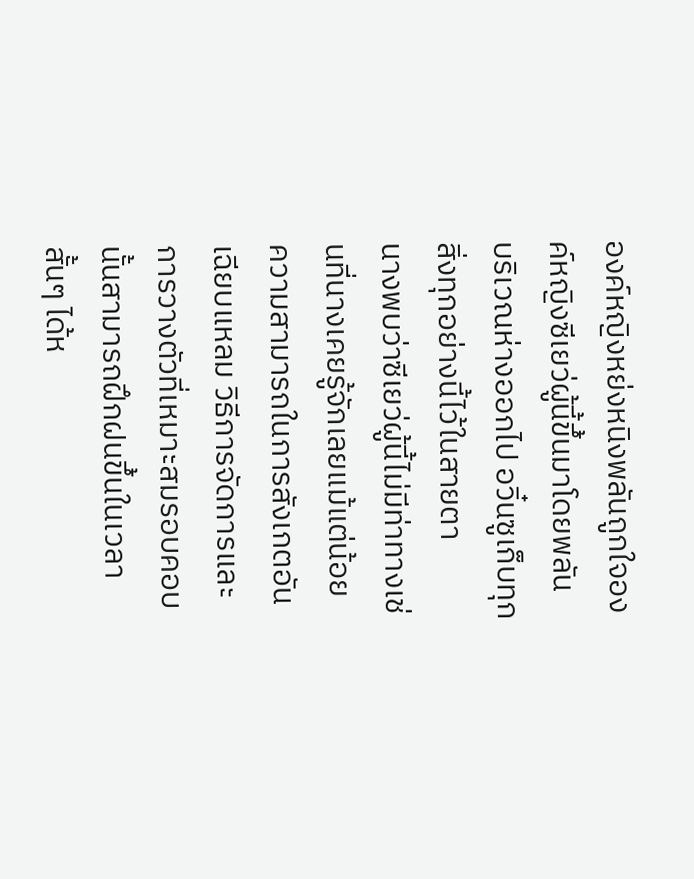องค์หญิงหย่งหนิงพลันถูกใจองค์หญิงซีเยว่ผู้นี้ขึ้นมาโดยพลัน
บริเวณห่างออกไป อวิ๋นซูเก็บทุกสิ่งทุกอย่างนี้ไว้ในสายตา
นางพบว่าซีเยว่ผู้นี้ไม่มีท่าทางเช่นที่นางเคยรู้จักเลยแม้แต่น้อย
ความสามารถในการสังเกตอันเฉียบแหลม วิธีการจัดการและการวางตัวที่เหมาะสมรอบคอบนั้นสามารถฝึกฝนขึ้นในเวลาสั้นๆ ได้ห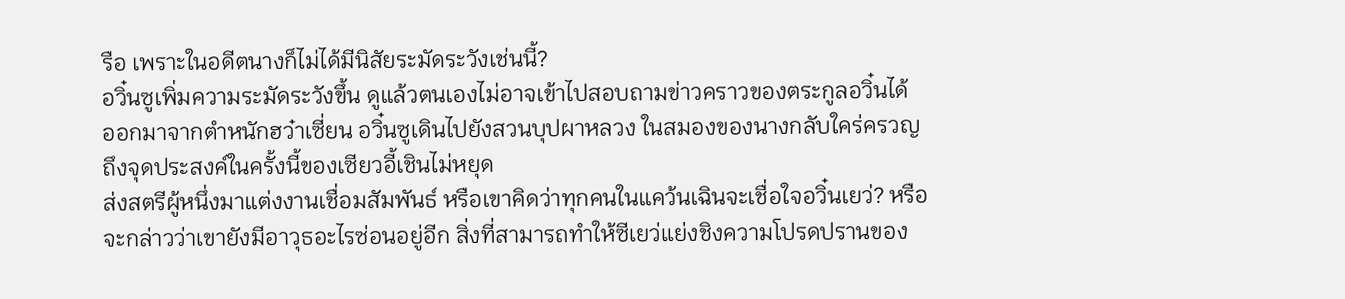รือ เพราะในอดีตนางก็ไม่ได้มีนิสัยระมัดระวังเช่นนี้?
อวิ๋นซูเพิ่มความระมัดระวังขึ้น ดูแล้วตนเองไม่อาจเข้าไปสอบถามข่าวคราวของตระกูลอวิ๋นได้
ออกมาจากตำหนักฮว๋าเซี่ยน อวิ๋นซูเดินไปยังสวนบุปผาหลวง ในสมองของนางกลับใคร่ครวญถึงจุดประสงค์ในครั้งนี้ของเซียวอี้เชินไม่หยุด
ส่งสตรีผู้หนึ่งมาแต่งงานเชื่อมสัมพันธ์ หรือเขาคิดว่าทุกคนในแคว้นเฉินจะเชื่อใจอวิ๋นเยว่? หรือจะกล่าวว่าเขายังมีอาวุธอะไรซ่อนอยู่อีก สิ่งที่สามารถทำให้ซีเยว่แย่งชิงความโปรดปรานของ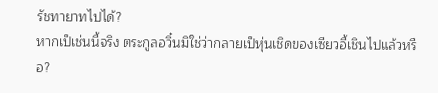รัชทายาทไปได้?
หากเป็เช่นนี้จริง ตระกูลอวิ๋นมิใช่ว่ากลายเป็หุ่นเชิดของเซียวอี้เชินไปแล้วหรือ?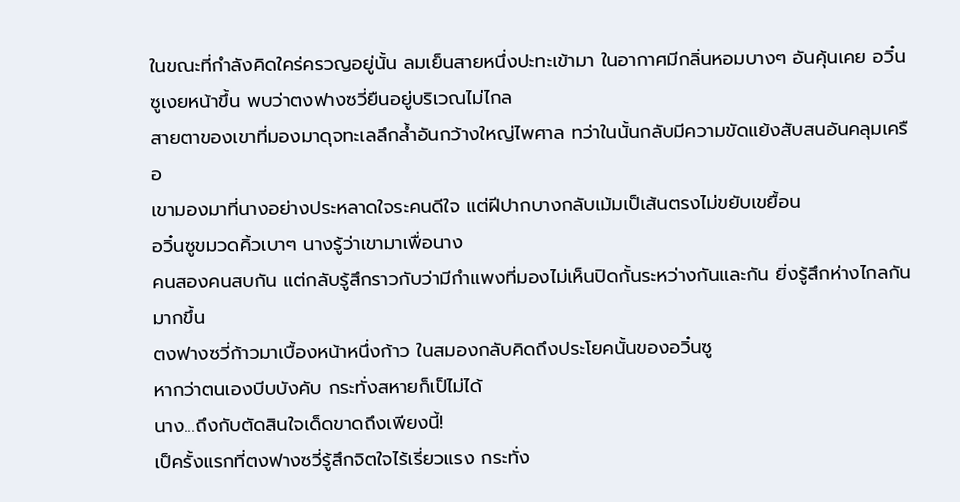ในขณะที่กำลังคิดใคร่ครวญอยู่นั้น ลมเย็นสายหนึ่งปะทะเข้ามา ในอากาศมีกลิ่นหอมบางๆ อันคุ้นเคย อวิ๋นซูเงยหน้าขึ้น พบว่าตงฟางซวี่ยืนอยู่บริเวณไม่ไกล
สายตาของเขาที่มองมาดุจทะเลลึกล้ำอันกว้างใหญ่ไพศาล ทว่าในนั้นกลับมีความขัดแย้งสับสนอันคลุมเครือ
เขามองมาที่นางอย่างประหลาดใจระคนดีใจ แต่ฝีปากบางกลับเม้มเป็เส้นตรงไม่ขยับเขยื้อน
อวิ๋นซูขมวดคิ้วเบาๆ นางรู้ว่าเขามาเพื่อนาง
คนสองคนสบกัน แต่กลับรู้สึกราวกับว่ามีกำแพงที่มองไม่เห็นปิดกั้นระหว่างกันและกัน ยิ่งรู้สึกห่างไกลกันมากขึ้น
ตงฟางซวี่ก้าวมาเบื้องหน้าหนึ่งก้าว ในสมองกลับคิดถึงประโยคนั้นของอวิ๋นซู
หากว่าตนเองบีบบังคับ กระทั่งสหายก็เป็ไม่ได้
นาง...ถึงกับตัดสินใจเด็ดขาดถึงเพียงนี้!
เป็ครั้งแรกที่ตงฟางซวี่รู้สึกจิตใจไร้เรี่ยวแรง กระทั่ง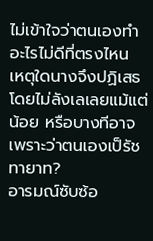ไม่เข้าใจว่าตนเองทำอะไรไม่ดีที่ตรงไหน เหตุใดนางจึงปฏิเสธโดยไม่ลังเลเลยแม้แต่น้อย หรือบางทีอาจเพราะว่าตนเองเป็รัชทายาท?
อารมณ์ซับซ้อ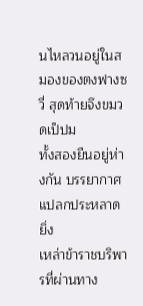นไหลวนอยู่ในสมองของตงฟางซวี่ สุดท้ายจึงขมวดเป็ปม
ทั้งสองยืนอยู่ห่างกัน บรรยากาศแปลกประหลาดยิ่ง
เหล่าข้าราชบริพารที่ผ่านทาง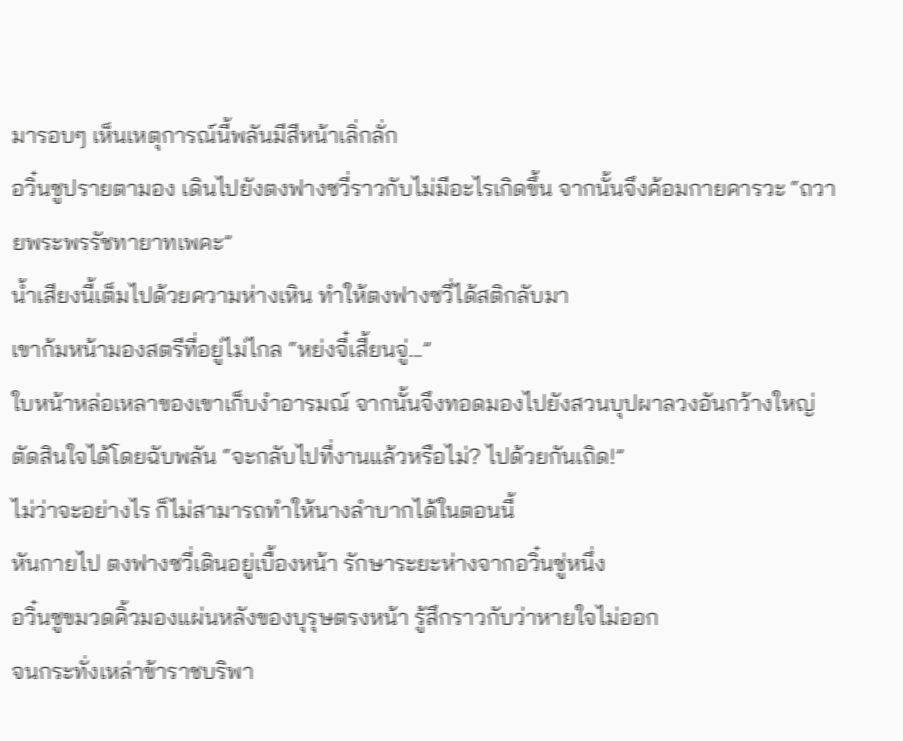มารอบๆ เห็นเหตุการณ์นี้พลันมีสีหน้าเลิ่กลั่ก
อวิ๋นซูปรายตามอง เดินไปยังตงฟางซวี่ราวกับไม่มีอะไรเกิดขึ้น จากนั้นจึงค้อมกายคารวะ “ถวายพระพรรัชทายาทเพคะ”
น้ำเสียงนี้เต็มไปด้วยความห่างเหิน ทำให้ตงฟางซวี่ได้สติกลับมา
เขาก้มหน้ามองสตรีที่อยู่ไม่ไกล “หย่งจี๋เสี้ยนจู่...”
ใบหน้าหล่อเหลาของเขาเก็บงำอารมณ์ จากนั้นจึงทอดมองไปยังสวนบุปผาลวงอันกว้างใหญ่ ตัดสินใจได้โดยฉับพลัน “จะกลับไปที่งานแล้วหรือไม่? ไปด้วยกันเถิด!”
ไม่ว่าจะอย่างไร ก็ไม่สามารถทำให้นางลำบากได้ในตอนนี้
หันกายไป ตงฟางซวี่เดินอยู่เบื้องหน้า รักษาระยะห่างจากอวิ๋นซู่หนึ่ง
อวิ๋นซูขมวดคิ้วมองแผ่นหลังของบุรุษตรงหน้า รู้สึกราวกับว่าหายใจไม่ออก
จนกระทั่งเหล่าข้าราชบริพา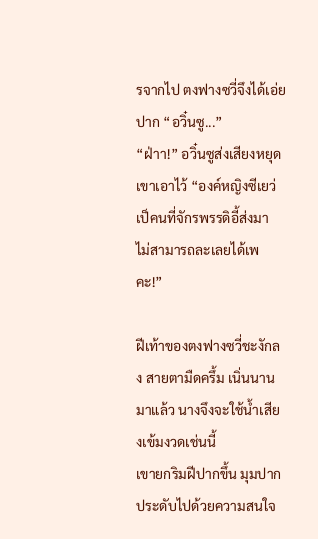รจากไป ตงฟางซวี่จึงได้เอ่ยปาก “อวิ๋นซู...”
“ฝ่าา!” อวิ๋นซูส่งเสียงหยุดเขาเอาไว้ “องค์หญิงซีเยว่เป็คนที่จักรพรรดิอี้ส่งมา ไม่สามารถละเลยได้เพคะ!”

ฝีเท้าของตงฟางซวี่ชะงักลง สายตามืดครึ้ม เนิ่นนานมาแล้ว นางจึงจะใช้น้ำเสียงเข้มงวดเช่นนี้
เขายกริมฝีปากขึ้น มุมปากประดับไปด้วยความสนใจ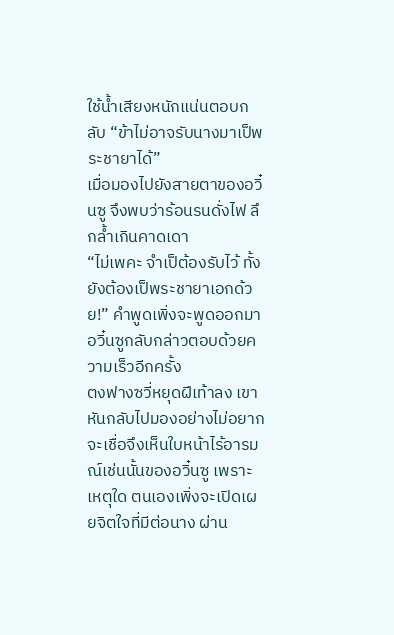ใช้น้ำเสียงหนักแน่นตอบกลับ “ข้าไม่อาจรับนางมาเป็พระชายาได้”
เมื่อมองไปยังสายตาของอวิ๋นซู จึงพบว่าร้อนรนดั่งไฟ ลึกล้ำเกินคาดเดา
“ไม่เพคะ จำเป็ต้องรับไว้ ทั้งยังต้องเป็พระชายาเอกด้วย!” คำพูดเพิ่งจะพูดออกมา อวิ๋นซูกลับกล่าวตอบด้วยความเร็วอีกครั้ง
ตงฟางซวี่หยุดฝีเท้าลง เขาหันกลับไปมองอย่างไม่อยากจะเชื่อจึงเห็นใบหน้าไร้อารมณ์เช่นนั้นของอวิ๋นซู เพราะเหตุใด ตนเองเพิ่งจะเปิดเผยจิตใจที่มีต่อนาง ผ่าน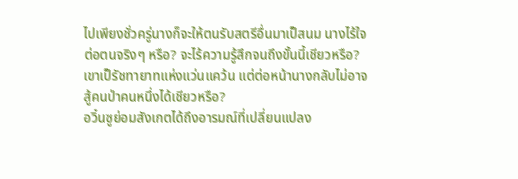ไปเพียงชั่วครู่นางก็จะให้ตนรับสตรีอื่นมาเป็สนม นางไร้ใจต่อตนจริงๆ หรือ? จะไร้ความรู้สึกจนถึงขั้นนี้เชียวหรือ?
เขาเป็รัชทายาทแห่งแว่นแคว้น แต่ต่อหน้านางกลับไม่อาจสู้คนป่าคนหนึ่งได้เชียวหรือ?
อวิ๋นซูย่อมสังเกตได้ถึงอารมณ์ที่เปลี่ยนแปลง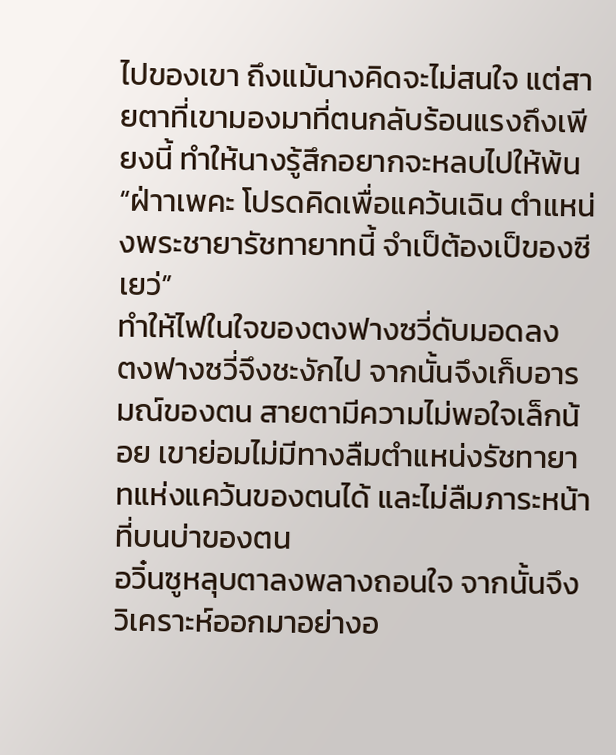ไปของเขา ถึงแม้นางคิดจะไม่สนใจ แต่สายตาที่เขามองมาที่ตนกลับร้อนแรงถึงเพียงนี้ ทำให้นางรู้สึกอยากจะหลบไปให้พ้น “ฝ่าาเพคะ โปรดคิดเพื่อแคว้นเฉิน ตําแหน่งพระชายารัชทายาทนี้ จำเป็ต้องเป็ของซีเยว่”
ทำให้ไฟในใจของตงฟางซวี่ดับมอดลง
ตงฟางซวี่จึงชะงักไป จากนั้นจึงเก็บอารมณ์ของตน สายตามีความไม่พอใจเล็กน้อย เขาย่อมไม่มีทางลืมตำแหน่งรัชทายาทแห่งแคว้นของตนได้ และไม่ลืมภาระหน้าที่บนบ่าของตน
อวิ๋นซูหลุบตาลงพลางถอนใจ จากนั้นจึงวิเคราะห์ออกมาอย่างอ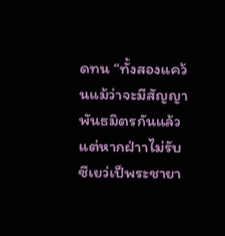ดทน “ทั้งสองแคว้นแม้ว่าจะมีสัญญาพันธมิตรกันแล้ว แต่หากฝ่าาไม่รับซีเยว่เป็พระชายา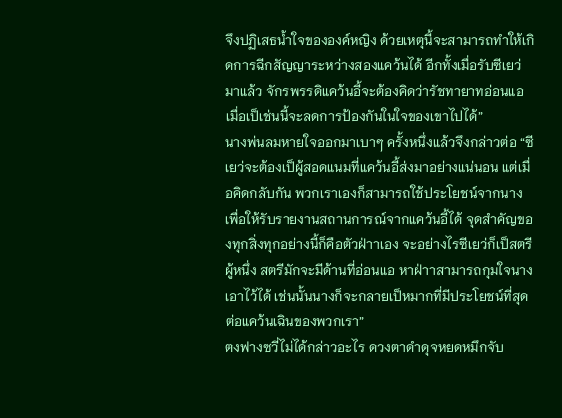จึงปฏิเสธน้ำใจขององค์หญิง ด้วยเหตุนี้จะสามารถทำให้เกิดการฉีกสัญญาระหว่างสองแคว้นได้ อีกทั้งเมื่อรับซีเยว่มาแล้ว จักรพรรดิแคว้นอี้จะต้องคิดว่ารัชทายาทอ่อนแอ เมื่อเป็เช่นนี้จะลดการป้องกันในใจของเขาไปได้”
นางพ่นลมหายใจออกมาเบาๆ ครั้งหนึ่งแล้วจึงกล่าวต่อ “ซีเยว่จะต้องเป็ผู้สอดแนมที่แคว้นอี้ส่งมาอย่างแน่นอน แต่เมื่อคิดกลับกัน พวกเราเองก็สามารถใช้ประโยชน์จากนางเพื่อให้รับรายงานสถานการณ์จากแคว้นอี้ได้ จุดสำคัญของทุกสิ่งทุกอย่างนี้ก็คือตัวฝ่าาเอง จะอย่างไรซีเยว่ก็เป็สตรีผู้หนึ่ง สตรีมักจะมีด้านที่อ่อนแอ หาฝ่าาสามารถกุมใจนางเอาไว้ได้ เช่นนั้นนางก็จะกลายเป็หมากที่มีประโยชน์ที่สุดต่อแคว้นเฉินของพวกเรา”
ตงฟางซวี่ไม่ได้กล่าวอะไร ดวงตาดำดุจหยดหมึกจับ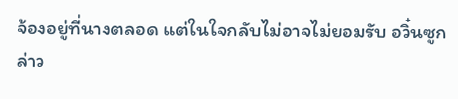จ้องอยู่ที่นางตลอด แต่ในใจกลับไม่อาจไม่ยอมรับ อวิ๋นซูกล่าว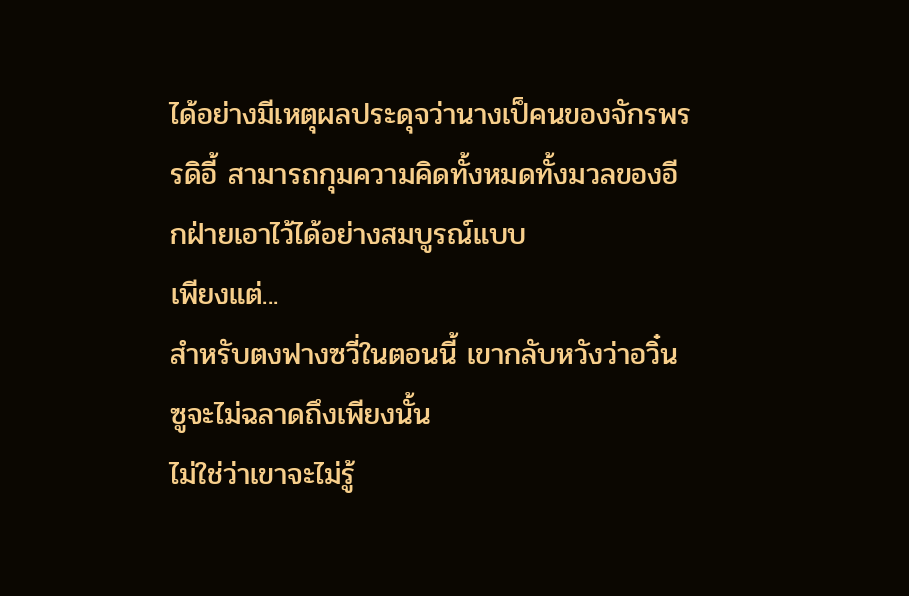ได้อย่างมีเหตุผลประดุจว่านางเป็คนของจักรพรรดิอี้ สามารถกุมความคิดทั้งหมดทั้งมวลของอีกฝ่ายเอาไว้ได้อย่างสมบูรณ์แบบ
เพียงแต่...
สำหรับตงฟางซวี่ในตอนนี้ เขากลับหวังว่าอวิ๋นซูจะไม่ฉลาดถึงเพียงนั้น
ไม่ใช่ว่าเขาจะไม่รู้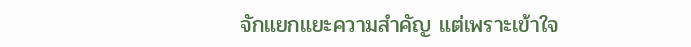จักแยกแยะความสำคัญ แต่เพราะเข้าใจ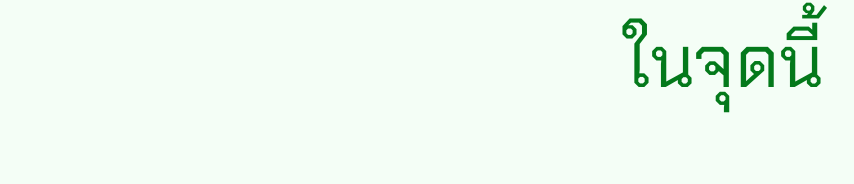ในจุดนี้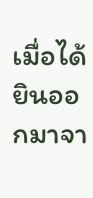เมื่อได้ยินออกมาจา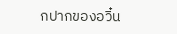กปากของอวิ๋น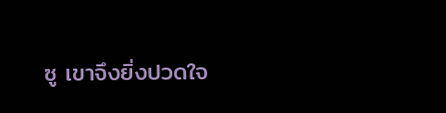ซู เขาจึงยิ่งปวดใจ